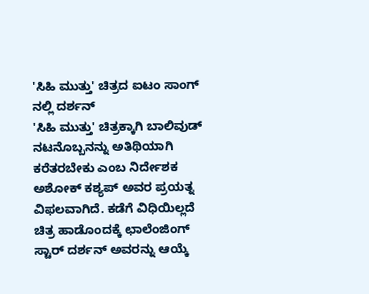'ಸಿಹಿ ಮುತ್ತು' ಚಿತ್ರದ ಐಟಂ ಸಾಂಗ್ ನಲ್ಲಿ ದರ್ಶನ್
'ಸಿಹಿ ಮುತ್ತು' ಚಿತ್ರಕ್ಕಾಗಿ ಬಾಲಿವುಡ್ ನಟನೊಬ್ಬನನ್ನು ಅತಿಥಿಯಾಗಿ ಕರೆತರಬೇಕು ಎಂಬ ನಿರ್ದೇಶಕ ಅಶೋಕ್ ಕಶ್ಯಪ್ ಅವರ ಪ್ರಯತ್ನ ವಿಫಲವಾಗಿದೆ. ಕಡೆಗೆ ವಿಧಿಯಿಲ್ಲದೆ ಚಿತ್ರ ಹಾಡೊಂದಕ್ಕೆ ಛಾಲೆಂಜಿಂಗ್ ಸ್ಟಾರ್ ದರ್ಶನ್ ಅವರನ್ನು ಆಯ್ಕೆ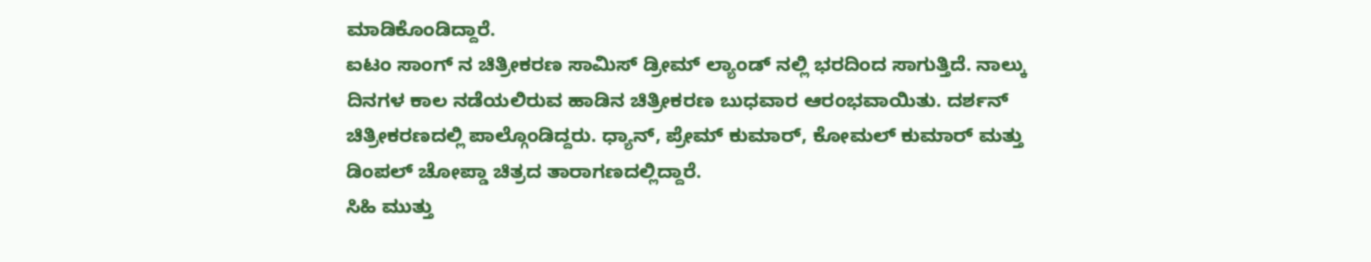ಮಾಡಿಕೊಂಡಿದ್ದಾರೆ.
ಐಟಂ ಸಾಂಗ್ ನ ಚಿತ್ರೀಕರಣ ಸಾಮಿಸ್ ಡ್ರೀಮ್ ಲ್ಯಾಂಡ್ ನಲ್ಲಿ ಭರದಿಂದ ಸಾಗುತ್ತಿದೆ. ನಾಲ್ಕು ದಿನಗಳ ಕಾಲ ನಡೆಯಲಿರುವ ಹಾಡಿನ ಚಿತ್ರೀಕರಣ ಬುಧವಾರ ಆರಂಭವಾಯಿತು. ದರ್ಶನ್ ಚಿತ್ರೀಕರಣದಲ್ಲಿ ಪಾಲ್ಗೊಂಡಿದ್ದರು. ಧ್ಯಾನ್, ಪ್ರೇಮ್ ಕುಮಾರ್, ಕೋಮಲ್ ಕುಮಾರ್ ಮತ್ತು ಡಿಂಪಲ್ ಚೋಪ್ಡಾ ಚಿತ್ರದ ತಾರಾಗಣದಲ್ಲಿದ್ದಾರೆ.
ಸಿಹಿ ಮುತ್ತು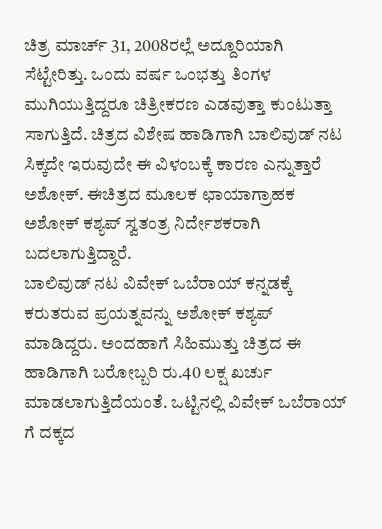ಚಿತ್ರ ಮಾರ್ಚ್ 31, 2008ರಲ್ಲೆ ಅದ್ದೂರಿಯಾಗಿ ಸೆಟ್ಟೇರಿತ್ತು. ಒಂದು ವರ್ಷ ಒಂಭತ್ತು ತಿಂಗಳ ಮುಗಿಯುತ್ತಿದ್ದರೂ ಚಿತ್ರೀಕರಣ ಎಡವುತ್ತಾ ಕುಂಟುತ್ತಾ ಸಾಗುತ್ತಿದೆ. ಚಿತ್ರದ ವಿಶೇಷ ಹಾಡಿಗಾಗಿ ಬಾಲಿವುಡ್ ನಟ ಸಿಕ್ಕದೇ ಇರುವುದೇ ಈ ವಿಳಂಬಕ್ಕೆ ಕಾರಣ ಎನ್ನುತ್ತಾರೆ ಅಶೋಕ್. ಈಚಿತ್ರದ ಮೂಲಕ ಛಾಯಾಗ್ರಾಹಕ ಅಶೋಕ್ ಕಶ್ಯಪ್ ಸ್ವತಂತ್ರ ನಿರ್ದೇಶಕರಾಗಿ ಬದಲಾಗುತ್ತಿದ್ದಾರೆ.
ಬಾಲಿವುಡ್ ನಟ ವಿವೇಕ್ ಒಬೆರಾಯ್ ಕನ್ನಡಕ್ಕೆ ಕರುತರುವ ಪ್ರಯತ್ನವನ್ನು ಅಶೋಕ್ ಕಶ್ಯಪ್ ಮಾಡಿದ್ದರು. ಅಂದಹಾಗೆ ಸಿಹಿಮುತ್ತು ಚಿತ್ರದ ಈ ಹಾಡಿಗಾಗಿ ಬರೋಬ್ಬರಿ ರು.40 ಲಕ್ಷ ಖರ್ಚು ಮಾಡಲಾಗುತ್ತಿದೆಯಂತೆ. ಒಟ್ಟಿನಲ್ಲಿ ವಿವೇಕ್ ಒಬೆರಾಯ್ ಗೆ ದಕ್ಕದ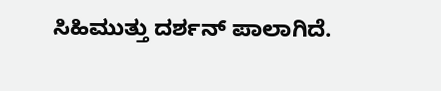ಸಿಹಿಮುತ್ತು ದರ್ಶನ್ ಪಾಲಾಗಿದೆ.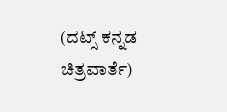(ದಟ್ಸ್ ಕನ್ನಡ ಚಿತ್ರವಾರ್ತೆ)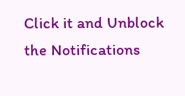Click it and Unblock the Notifications